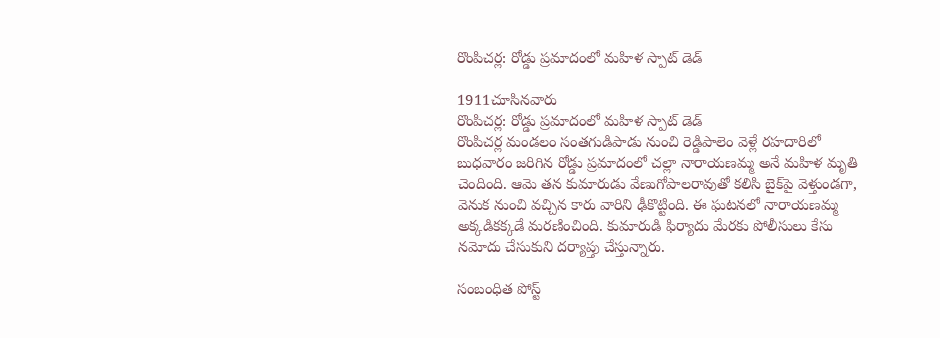రొంపిచర్ల: రోడ్డు ప్రమాదంలో మహిళ స్పాట్ డెడ్

1911చూసినవారు
రొంపిచర్ల: రోడ్డు ప్రమాదంలో మహిళ స్పాట్ డెడ్
రొంపిచర్ల మండలం సంతగుడిపాడు నుంచి రెడ్డిపాలెం వెళ్లే రహదారిలో బుధవారం జరిగిన రోడ్డు ప్రమాదంలో చల్లా నారాయణమ్మ అనే మహిళ మృతి చెందింది. ఆమె తన కుమారుడు వేణుగోపాలరావుతో కలిసి బైక్‌పై వెళ్తుండగా, వెనుక నుంచి వచ్చిన కారు వారిని ఢీకొట్టింది. ఈ ఘటనలో నారాయణమ్మ అక్కడికక్కడే మరణించింది. కుమారుడి ఫిర్యాదు మేరకు పోలీసులు కేసు నమోదు చేసుకుని దర్యాప్తు చేస్తున్నారు.

సంబంధిత పోస్ట్